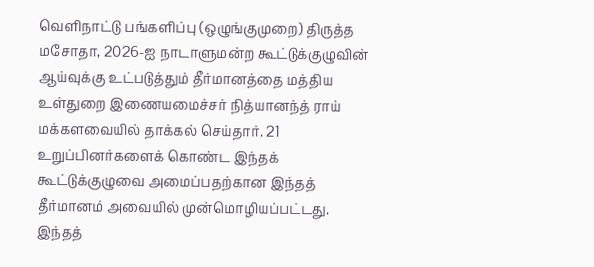வெளிநாட்டு பங்களிப்பு (ஒழுங்குமுறை) திருத்த மசோதா, 2026-ஐ நாடாளுமன்ற கூட்டுக்குழுவின் ஆய்வுக்கு உட்படுத்தும் தீர்மானத்தை மத்திய உள்துறை இணையமைச்சர் நித்யானந்த் ராய் மக்களவையில் தாக்கல் செய்தார். 21 உறுப்பினர்களைக் கொண்ட இந்தக் கூட்டுக்குழுவை அமைப்பதற்கான இந்தத் தீர்மானம் அவையில் முன்மொழியப்பட்டது.
இந்தத்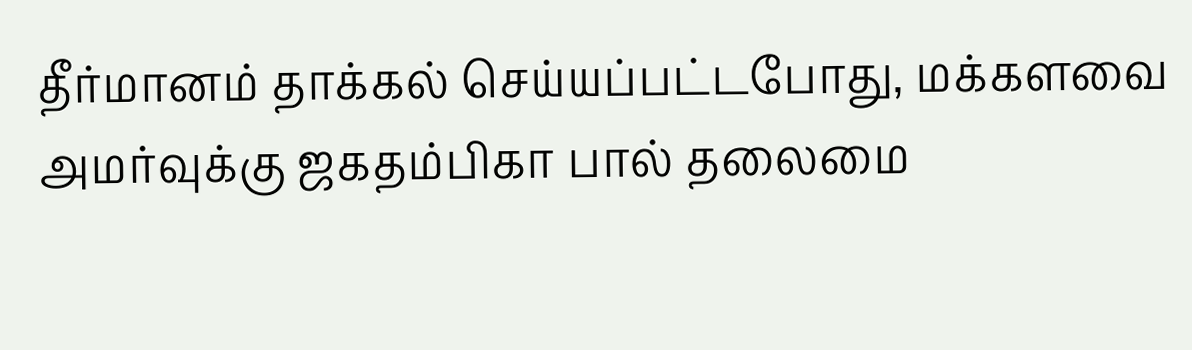தீர்மானம் தாக்கல் செய்யப்பட்டபோது, மக்களவை அமர்வுக்கு ஜகதம்பிகா பால் தலைமை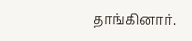தாங்கினார்.